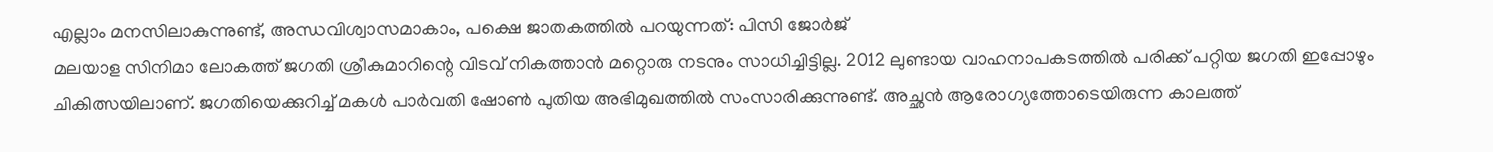എല്ലാം മനസിലാകുന്നുണ്ട്, അന്ധവിശ്വാസമാകാം, പക്ഷെ ജാതകത്തിൽ പറയുന്നത്: പിസി ജോർജ്
മലയാള സിനിമാ ലോകത്ത് ജഗതി ശ്രീകുമാറിന്റെ വിടവ് നികത്താൻ മറ്റൊരു നടനും സാധിച്ചിട്ടില്ല. 2012 ലുണ്ടായ വാഹനാപകടത്തിൽ പരിക്ക് പറ്റിയ ജഗതി ഇപ്പോഴും ചികിത്സയിലാണ്. ജഗതിയെക്കുറിച്ച് മകൾ പാർവതി ഷോൺ പുതിയ അഭിമുഖത്തിൽ സംസാരിക്കുന്നുണ്ട്. അച്ഛൻ ആരോഗ്യത്തോടെയിരുന്ന കാലത്ത്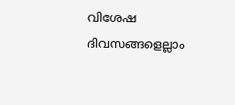വിശേഷ ദിവസങ്ങളെല്ലാം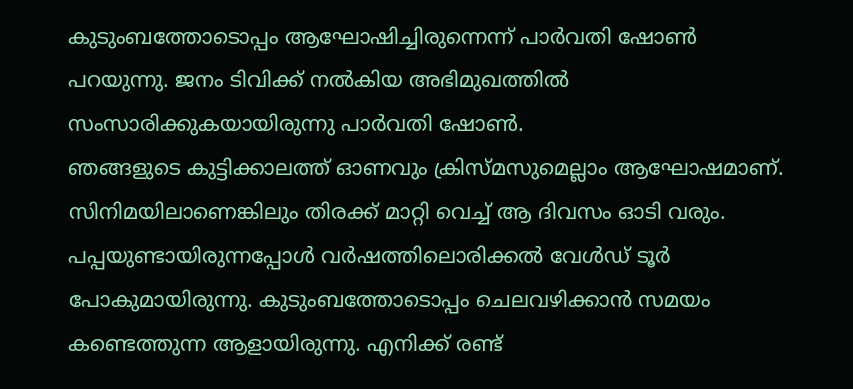കുടുംബത്തോടൊപ്പം ആഘോഷിച്ചിരുന്നെന്ന് പാർവതി ഷോൺ പറയുന്നു. ജനം ടിവിക്ക് നൽകിയ അഭിമുഖത്തിൽ സംസാരിക്കുകയായിരുന്നു പാർവതി ഷോൺ.
ഞങ്ങളുടെ കുട്ടിക്കാലത്ത് ഓണവും ക്രിസ്മസുമെല്ലാം ആഘോഷമാണ്. സിനിമയിലാണെങ്കിലും തിരക്ക് മാറ്റി വെച്ച് ആ ദിവസം ഓടി വരും. പപ്പയുണ്ടായിരുന്നപ്പോൾ വർഷത്തിലൊരിക്കൽ വേൾഡ് ടൂർ പോകുമായിരുന്നു. കുടുംബത്തോടൊപ്പം ചെലവഴിക്കാൻ സമയം കണ്ടെത്തുന്ന ആളായിരുന്നു. എനിക്ക് രണ്ട്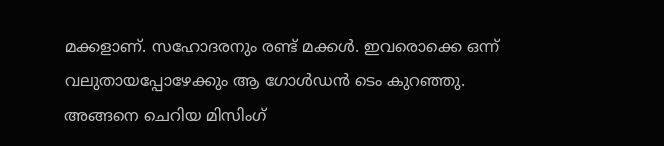മക്കളാണ്. സഹോദരനും രണ്ട് മക്കൾ. ഇവരൊക്കെ ഒന്ന് വലുതായപ്പോഴേക്കും ആ ഗോൾഡൻ ടെം കുറഞ്ഞു. അങ്ങനെ ചെറിയ മിസിംഗ്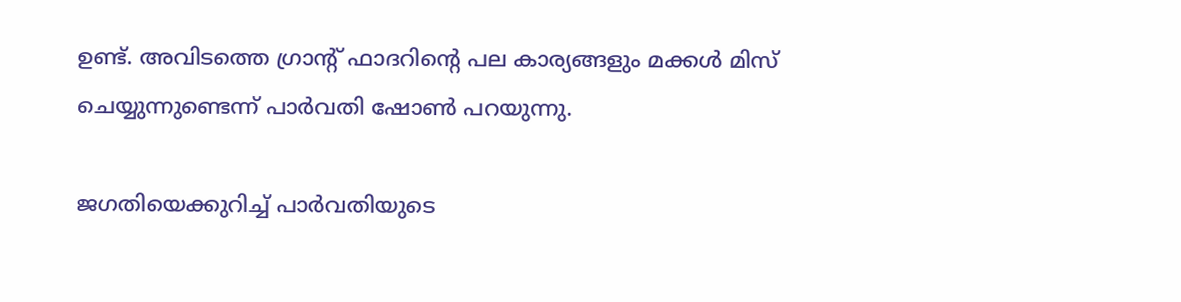ഉണ്ട്. അവിടത്തെ ഗ്രാന്റ് ഫാദറിന്റെ പല കാര്യങ്ങളും മക്കൾ മിസ് ചെയ്യുന്നുണ്ടെന്ന് പാർവതി ഷോൺ പറയുന്നു.

ജഗതിയെക്കുറിച്ച് പാർവതിയുടെ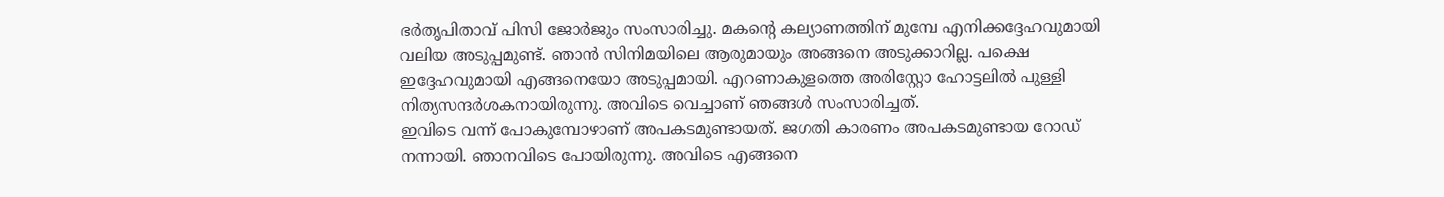ഭർതൃപിതാവ് പിസി ജോർജും സംസാരിച്ചു. മകന്റെ കല്യാണത്തിന് മുമ്പേ എനിക്കദ്ദേഹവുമായി വലിയ അടുപ്പമുണ്ട്. ഞാൻ സിനിമയിലെ ആരുമായും അങ്ങനെ അടുക്കാറില്ല. പക്ഷെ ഇദ്ദേഹവുമായി എങ്ങനെയോ അടുപ്പമായി. എറണാകുളത്തെ അരിസ്റ്റോ ഹോട്ടലിൽ പുള്ളി നിത്യസന്ദർശകനായിരുന്നു. അവിടെ വെച്ചാണ് ഞങ്ങൾ സംസാരിച്ചത്.
ഇവിടെ വന്ന് പോകുമ്പോഴാണ് അപകടമുണ്ടായത്. ജഗതി കാരണം അപകടമുണ്ടായ റോഡ് നന്നായി. ഞാനവിടെ പോയിരുന്നു. അവിടെ എങ്ങനെ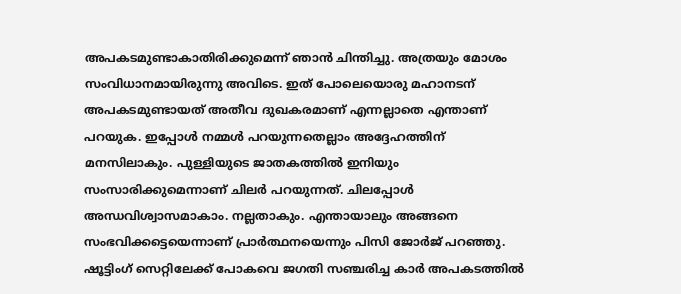അപകടമുണ്ടാകാതിരിക്കുമെന്ന് ഞാൻ ചിന്തിച്ചു. അത്രയും മോശം സംവിധാനമായിരുന്നു അവിടെ. ഇത് പോലെയൊരു മഹാനടന് അപകടമുണ്ടായത് അതീവ ദുഖകരമാണ് എന്നല്ലാതെ എന്താണ് പറയുക. ഇപ്പോൾ നമ്മൾ പറയുന്നതെല്ലാം അദ്ദേഹത്തിന് മനസിലാകും. പുള്ളിയുടെ ജാതകത്തിൽ ഇനിയും സംസാരിക്കുമെന്നാണ് ചിലർ പറയുന്നത്. ചിലപ്പോൾ അന്ധവിശ്വാസമാകാം. നല്ലതാകും. എന്തായാലും അങ്ങനെ സംഭവിക്കട്ടെയെന്നാണ് പ്രാർത്ഥനയെന്നും പിസി ജോർജ് പറഞ്ഞു.
ഷൂട്ടിംഗ് സെറ്റിലേക്ക് പോകവെ ജഗതി സഞ്ചരിച്ച കാർ അപകടത്തിൽ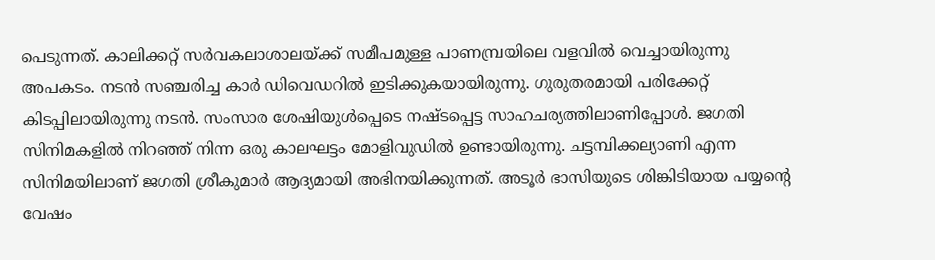പെടുന്നത്. കാലിക്കറ്റ് സർവകലാശാലയ്ക്ക് സമീപമുള്ള പാണമ്പ്രയിലെ വളവിൽ വെച്ചായിരുന്നു അപകടം. നടൻ സഞ്ചരിച്ച കാർ ഡിവെഡറിൽ ഇടിക്കുകയായിരുന്നു. ഗുരുതരമായി പരിക്കേറ്റ് കിടപ്പിലായിരുന്നു നടൻ. സംസാര ശേഷിയുൾപ്പെടെ നഷ്ടപ്പെട്ട സാഹചര്യത്തിലാണിപ്പോൾ. ജഗതി സിനിമകളിൽ നിറഞ്ഞ് നിന്ന ഒരു കാലഘട്ടം മോളിവുഡിൽ ഉണ്ടായിരുന്നു. ചട്ടമ്പിക്കല്യാണി എന്ന സിനിമയിലാണ് ജഗതി ശ്രീകുമാർ ആദ്യമായി അഭിനയിക്കുന്നത്. അടൂർ ഭാസിയുടെ ശിങ്കിടിയായ പയ്യന്റെ വേഷം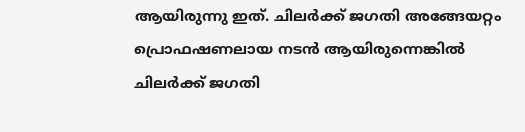ആയിരുന്നു ഇത്. ചിലർക്ക് ജഗതി അങ്ങേയറ്റം പ്രൊഫഷണലായ നടൻ ആയിരുന്നെങ്കിൽ ചിലർക്ക് ജഗതി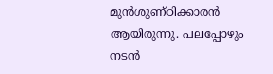മുൻശുണ്ഠിക്കാരൻ ആയിരുന്നു. പലപ്പോഴും നടൻ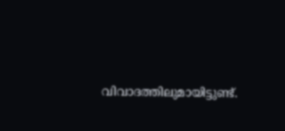വിവാദത്തിലുമായിട്ടുണ്ട്.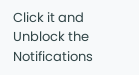Click it and Unblock the Notifications